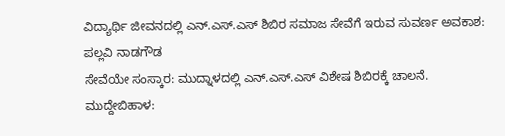ವಿದ್ಯಾರ್ಥಿ ಜೀವನದಲ್ಲಿ ಎನ್.ಎಸ್.ಎಸ್ ಶಿಬಿರ ಸಮಾಜ ಸೇವೆಗೆ ಇರುವ ಸುವರ್ಣ ಅವಕಾಶ: ಪಲ್ಲವಿ ನಾಡಗೌಡ
ಸೇವೆಯೇ ಸಂಸ್ಕಾರ: ಮುದ್ನಾಳದಲ್ಲಿ ಎನ್.ಎಸ್.ಎಸ್ ವಿಶೇಷ ಶಿಬಿರಕ್ಕೆ ಚಾಲನೆ.
ಮುದ್ದೇಬಿಹಾಳ: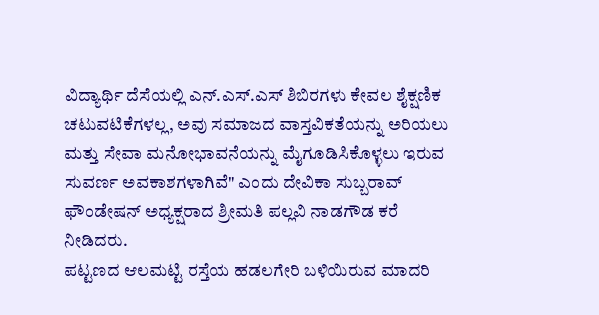ವಿದ್ಯಾರ್ಥಿ ದೆಸೆಯಲ್ಲಿ ಎನ್.ಎಸ್.ಎಸ್ ಶಿಬಿರಗಳು ಕೇವಲ ಶೈಕ್ಷಣಿಕ ಚಟುವಟಿಕೆಗಳಲ್ಲ, ಅವು ಸಮಾಜದ ವಾಸ್ತವಿಕತೆಯನ್ನು ಅರಿಯಲು ಮತ್ತು ಸೇವಾ ಮನೋಭಾವನೆಯನ್ನು ಮೈಗೂಡಿಸಿಕೊಳ್ಳಲು ಇರುವ ಸುವರ್ಣ ಅವಕಾಶಗಳಾಗಿವೆ" ಎಂದು ದೇವಿಕಾ ಸುಬ್ಬರಾವ್ ಫೌಂಡೇಷನ್ ಅಧ್ಯಕ್ಷರಾದ ಶ್ರೀಮತಿ ಪಲ್ಲವಿ ನಾಡಗೌಡ ಕರೆ ನೀಡಿದರು.
ಪಟ್ಟಣದ ಆಲಮಟ್ಟಿ ರಸ್ತೆಯ ಹಡಲಗೇರಿ ಬಳಿಯಿರುವ ಮಾದರಿ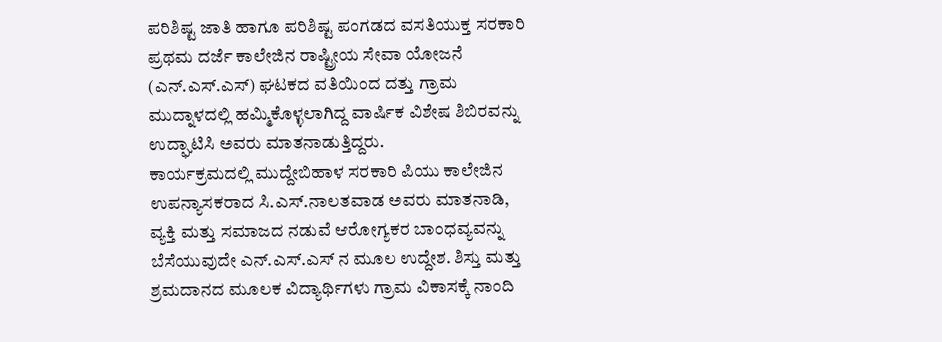ಪರಿಶಿಷ್ಟ ಜಾತಿ ಹಾಗೂ ಪರಿಶಿಷ್ಟ ಪಂಗಡದ ವಸತಿಯುಕ್ತ ಸರಕಾರಿ ಪ್ರಥಮ ದರ್ಜೆ ಕಾಲೇಜಿನ ರಾಷ್ಟ್ರೀಯ ಸೇವಾ ಯೋಜನೆ (ಎನ್.ಎಸ್.ಎಸ್) ಘಟಕದ ವತಿಯಿಂದ ದತ್ತು ಗ್ರಾಮ ಮುದ್ನಾಳದಲ್ಲಿ ಹಮ್ಮಿಕೊಳ್ಳಲಾಗಿದ್ದ ವಾರ್ಷಿಕ ವಿಶೇಷ ಶಿಬಿರವನ್ನು ಉದ್ಘಾಟಿಸಿ ಅವರು ಮಾತನಾಡುತ್ತಿದ್ದರು.
ಕಾರ್ಯಕ್ರಮದಲ್ಲಿ ಮುದ್ದೇಬಿಹಾಳ ಸರಕಾರಿ ಪಿಯು ಕಾಲೇಜಿನ ಉಪನ್ಯಾಸಕರಾದ ಸಿ.ಎಸ್.ನಾಲತವಾಡ ಅವರು ಮಾತನಾಡಿ, ವ್ಯಕ್ತಿ ಮತ್ತು ಸಮಾಜದ ನಡುವೆ ಆರೋಗ್ಯಕರ ಬಾಂಧವ್ಯವನ್ನು ಬೆಸೆಯುವುದೇ ಎನ್.ಎಸ್.ಎಸ್ ನ ಮೂಲ ಉದ್ದೇಶ. ಶಿಸ್ತು ಮತ್ತು ಶ್ರಮದಾನದ ಮೂಲಕ ವಿದ್ಯಾರ್ಥಿಗಳು ಗ್ರಾಮ ವಿಕಾಸಕ್ಕೆ ನಾಂದಿ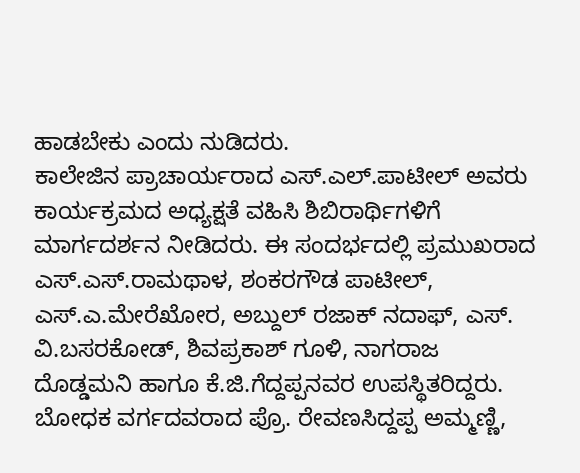ಹಾಡಬೇಕು ಎಂದು ನುಡಿದರು.
ಕಾಲೇಜಿನ ಪ್ರಾಚಾರ್ಯರಾದ ಎಸ್.ಎಲ್.ಪಾಟೀಲ್ ಅವರು ಕಾರ್ಯಕ್ರಮದ ಅಧ್ಯಕ್ಷತೆ ವಹಿಸಿ ಶಿಬಿರಾರ್ಥಿಗಳಿಗೆ ಮಾರ್ಗದರ್ಶನ ನೀಡಿದರು. ಈ ಸಂದರ್ಭದಲ್ಲಿ ಪ್ರಮುಖರಾದ ಎಸ್.ಎಸ್.ರಾಮಥಾಳ, ಶಂಕರಗೌಡ ಪಾಟೀಲ್, ಎಸ್.ಎ.ಮೇರೆಖೋರ, ಅಬ್ದುಲ್ ರಜಾಕ್ ನದಾಫ್, ಎಸ್. ವಿ.ಬಸರಕೋಡ್, ಶಿವಪ್ರಕಾಶ್ ಗೂಳಿ, ನಾಗರಾಜ ದೊಡ್ಡಮನಿ ಹಾಗೂ ಕೆ.ಜಿ.ಗೆದ್ದಪ್ಪನವರ ಉಪಸ್ಥಿತರಿದ್ದರು.
ಬೋಧಕ ವರ್ಗದವರಾದ ಪ್ರೊ. ರೇವಣಸಿದ್ದಪ್ಪ ಅಮ್ಮಣ್ಣಿ,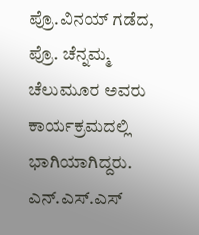ಪ್ರೊ.ವಿನಯ್ ಗಡೆದ, ಪ್ರೊ. ಚೆನ್ನಮ್ಮ ಚೆಲುಮೂರ ಅವರು ಕಾರ್ಯಕ್ರಮದಲ್ಲಿ ಭಾಗಿಯಾಗಿದ್ದರು. ಎನ್.ಎಸ್.ಎಸ್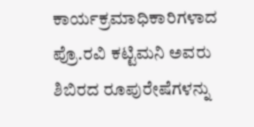ಕಾರ್ಯಕ್ರಮಾಧಿಕಾರಿಗಳಾದ ಪ್ರೊ.ರವಿ ಕಟ್ಟಿಮನಿ ಅವರು ಶಿಬಿರದ ರೂಪುರೇಷೆಗಳನ್ನು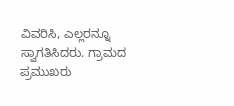ವಿವರಿಸಿ, ಎಲ್ಲರನ್ನೂ ಸ್ವಾಗತಿಸಿದರು. ಗ್ರಾಮದ ಪ್ರಮುಖರು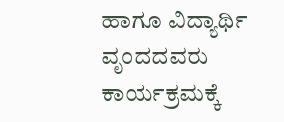ಹಾಗೂ ವಿದ್ಯಾರ್ಥಿ ವೃಂದದವರು ಕಾರ್ಯಕ್ರಮಕ್ಕೆ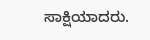ಸಾಕ್ಷಿಯಾದರು.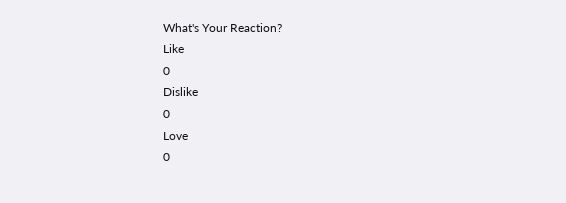What's Your Reaction?
Like
0
Dislike
0
Love
0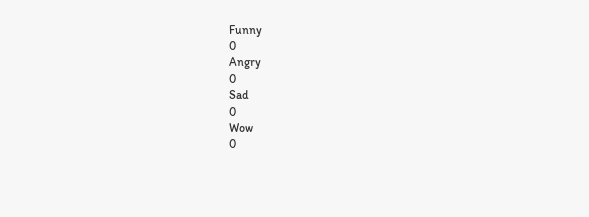Funny
0
Angry
0
Sad
0
Wow
0